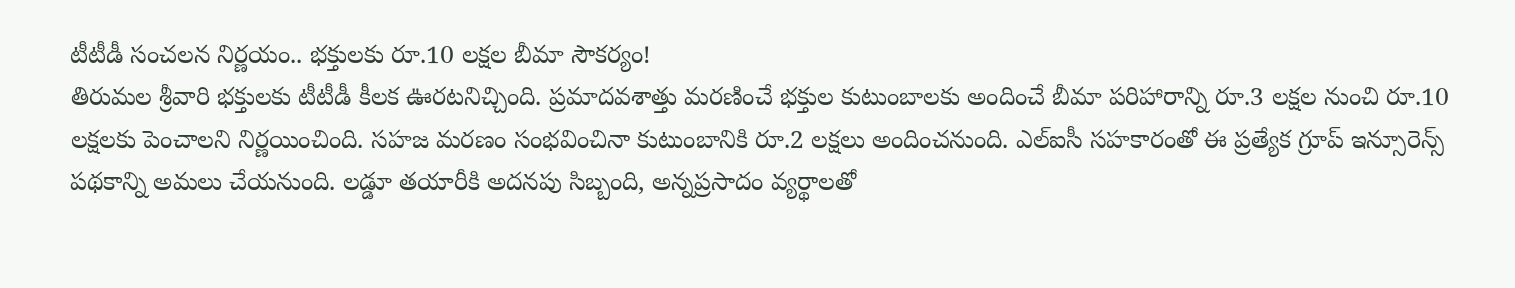టీటీడీ సంచలన నిర్ణయం.. భక్తులకు రూ.10 లక్షల బీమా సౌకర్యం!
తిరుమల శ్రీవారి భక్తులకు టీటీడీ కీలక ఊరటనిచ్చింది. ప్రమాదవశాత్తు మరణించే భక్తుల కుటుంబాలకు అందించే బీమా పరిహారాన్ని రూ.3 లక్షల నుంచి రూ.10 లక్షలకు పెంచాలని నిర్ణయించింది. సహజ మరణం సంభవించినా కుటుంబానికి రూ.2 లక్షలు అందించనుంది. ఎల్ఐసీ సహకారంతో ఈ ప్రత్యేక గ్రూప్ ఇన్సూరెన్స్ పథకాన్ని అమలు చేయనుంది. లడ్డూ తయారీకి అదనపు సిబ్బంది, అన్నప్రసాదం వ్యర్థాలతో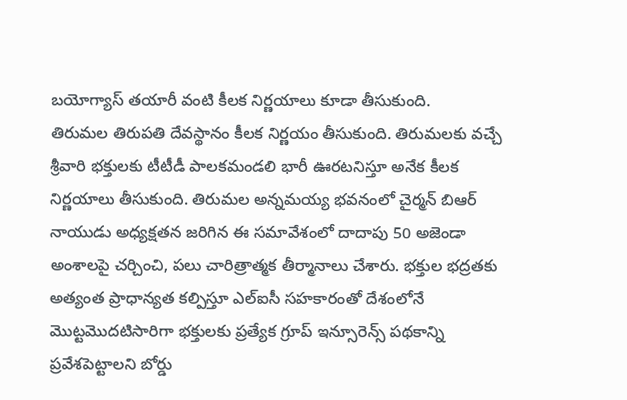బయోగ్యాస్ తయారీ వంటి కీలక నిర్ణయాలు కూడా తీసుకుంది.
తిరుమల తిరుపతి దేవస్థానం కీలక నిర్ణయం తీసుకుంది. తిరుమలకు వచ్చే శ్రీవారి భక్తులకు టీటీడీ పాలకమండలి భారీ ఊరటనిస్తూ అనేక కీలక నిర్ణయాలు తీసుకుంది. తిరుమల అన్నమయ్య భవనంలో చైర్మన్ బిఆర్ నాయుడు అధ్యక్షతన జరిగిన ఈ సమావేశంలో దాదాపు 50 అజెండా అంశాలపై చర్చించి, పలు చారిత్రాత్మక తీర్మానాలు చేశారు. భక్తుల భద్రతకు అత్యంత ప్రాధాన్యత కల్పిస్తూ ఎల్ఐసీ సహకారంతో దేశంలోనే మొట్టమొదటిసారిగా భక్తులకు ప్రత్యేక గ్రూప్ ఇన్సూరెన్స్ పథకాన్ని ప్రవేశపెట్టాలని బోర్డు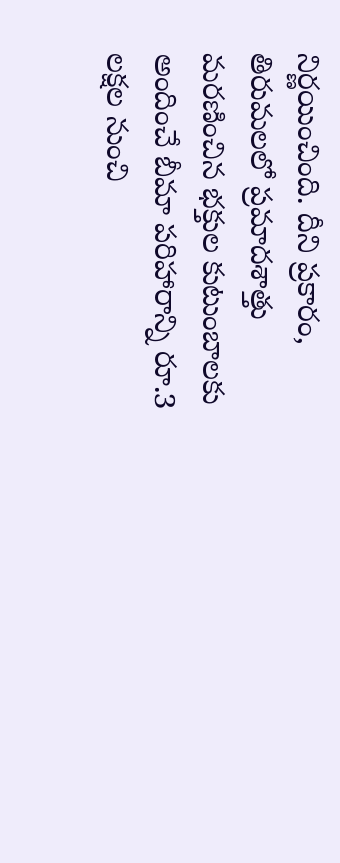నిర్ణయించింది. దీని ప్రకారం, తిరుమలలో ప్రమాదశాత్తు మరణించిన భక్తుల కుటుంబాలకు అందించే బీమా పరిహారాన్ని రూ.3 లక్షల నుంచి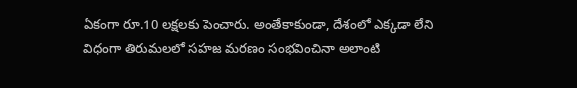ఏకంగా రూ.10 లక్షలకు పెంచారు. అంతేకాకుండా, దేశంలో ఎక్కడా లేని విధంగా తిరుమలలో సహజ మరణం సంభవించినా అలాంటి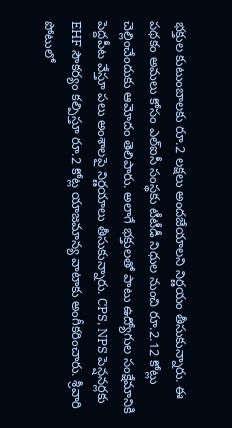భక్తుల కుటుంబాలకు రూ.2 లక్షలు అందజేయాలని నిర్ణయం తీసుకున్నారు. ఈ పథకం అమలు కోసం ఎల్ఐసీ సంస్థకు టీటీడీ నిధుల నుంచి రూ.2.12 కోట్లు చెల్లించేందుకు ఆమోదం తెలిపారు. అలాగే భక్తులతో పాటు ఉద్యోగుల సంక్షేమానికి పెద్దపీట వేస్తూ పలు అంశాలపై నిర్ణయాలు తీసుకున్నారు. CPS, NPS పెన్షనర్లకు EHF సౌకర్యం కల్పిస్తూ రూ.2 కోట్ల యాజమాన్య వాటాకు అంగీకరించారు. శ్రీవారి పోటులో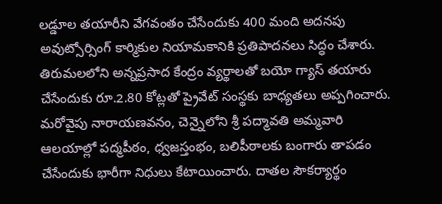లడ్డూల తయారీని వేగవంతం చేసేందుకు 400 మంది అదనపు అవుట్సోర్సింగ్ కార్మికుల నియామకానికి ప్రతిపాదనలు సిద్ధం చేశారు. తిరుమలలోని అన్నప్రసాద కేంద్రం వ్యర్థాలతో బయో గ్యాస్ తయారు చేసేందుకు రూ.2.80 కోట్లతో ప్రైవేట్ సంస్థకు బాధ్యతలు అప్పగించారు. మరోవైపు నారాయణవనం, చెన్నైలోని శ్రీ పద్మావతి అమ్మవారి ఆలయాల్లో పద్మపీఠం, ధ్వజస్తంభం, బలిపీఠాలకు బంగారు తాపడం చేసేందుకు భారీగా నిధులు కేటాయించారు. దాతల సౌకర్యార్థం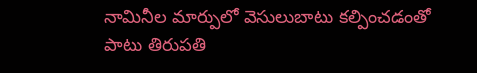నామినీల మార్పులో వెసులుబాటు కల్పించడంతో పాటు తిరుపతి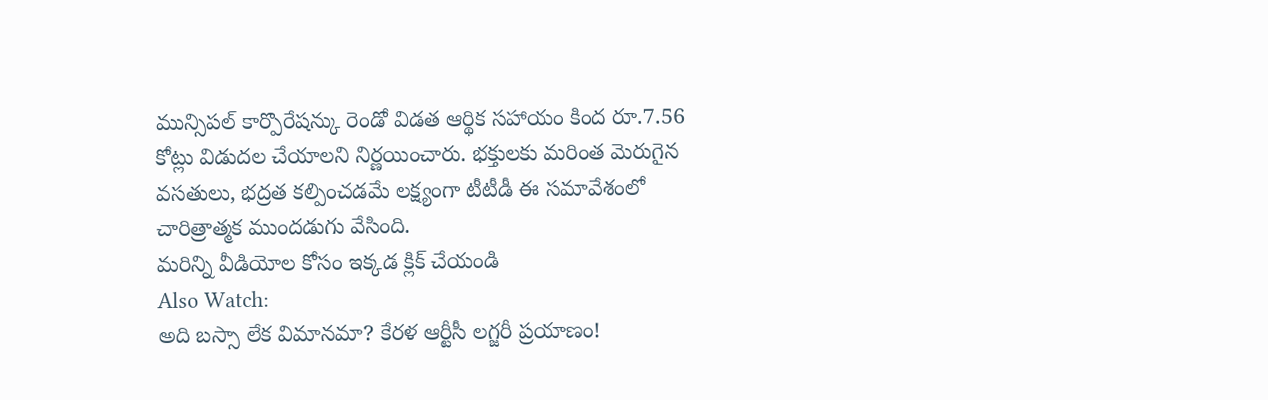మున్సిపల్ కార్పొరేషన్కు రెండో విడత ఆర్థిక సహాయం కింద రూ.7.56 కోట్లు విడుదల చేయాలని నిర్ణయించారు. భక్తులకు మరింత మెరుగైన వసతులు, భద్రత కల్పించడమే లక్ష్యంగా టీటీడీ ఈ సమావేశంలో చారిత్రాత్మక ముందడుగు వేసింది.
మరిన్ని వీడియోల కోసం ఇక్కడ క్లిక్ చేయండి
Also Watch:
అది బస్సా లేక విమానమా? కేరళ ఆర్టీసీ లగ్జరీ ప్రయాణం!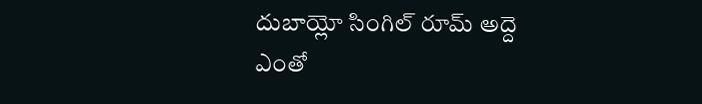దుబాయ్లో సింగిల్ రూమ్ అద్దె ఎంతో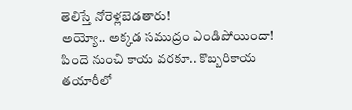తెలిస్తే నోరెళ్లబెడతారు!
అయ్యో.. అక్కడ సముద్రం ఎండిపోయిందా!
పిందె నుంచి కాయ వరకూ.. కొబ్బరికాయ తయారీలో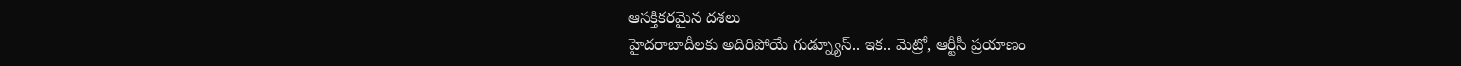ఆసక్తికరమైన దశలు
హైదరాబాదీలకు అదిరిపోయే గుడ్న్యూస్.. ఇక.. మెట్రో, ఆర్టీసీ ప్రయాణం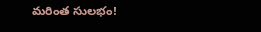మరింత సులభం!